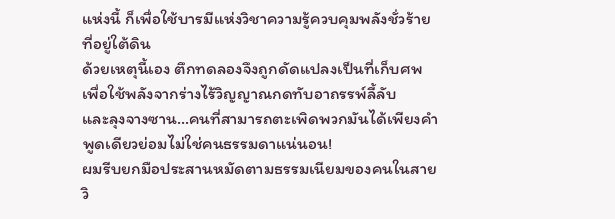แห่งนี้ ก็เพื่อใช้บารมีแห่งวิชาความรู้ควบคุมพลังชั่วร้ายที่อยู่ใต้ดิน
ด้วยเหตุนี้เอง ตึกทดลองจึงถูกดัดแปลงเป็นที่เก็บศพ เพื่อใช้พลังจากร่างไร้วิญญาณกดทับอาถรรพ์ลี้ลับ
และลุงจางซาน…คนที่สามารถตะเพิดพวกมันได้เพียงคำพูดเดียวย่อมไม่ใช่คนธรรมดาแน่นอน!
ผมรีบยกมือประสานหมัดตามธรรมเนียมของคนในสายวิ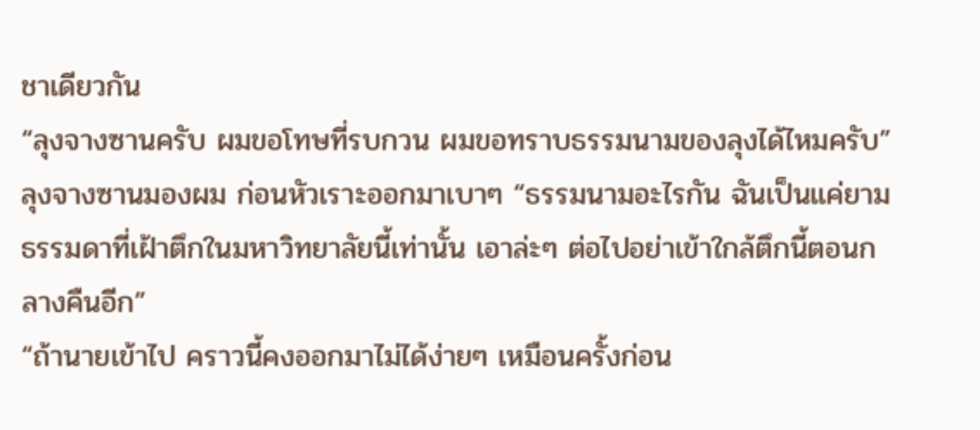ชาเดียวกัน
“ลุงจางซานครับ ผมขอโทษที่รบกวน ผมขอทราบธรรมนามของลุงได้ไหมครับ”
ลุงจางซานมองผม ก่อนหัวเราะออกมาเบาๆ “ธรรมนามอะไรกัน ฉันเป็นแค่ยามธรรมดาที่เฝ้าตึกในมหาวิทยาลัยนี้เท่านั้น เอาล่ะๆ ต่อไปอย่าเข้าใกล้ตึกนี้ตอนกลางคืนอีก”
“ถ้านายเข้าไป คราวนี้คงออกมาไม่ได้ง่ายๆ เหมือนครั้งก่อน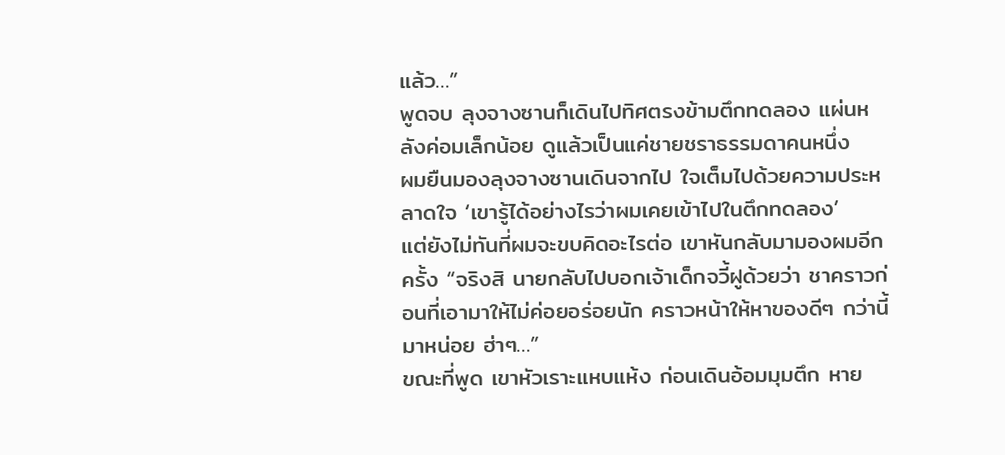แล้ว…”
พูดจบ ลุงจางซานก็เดินไปทิศตรงข้ามตึกทดลอง แผ่นหลังค่อมเล็กน้อย ดูแล้วเป็นแค่ชายชราธรรมดาคนหนึ่ง
ผมยืนมองลุงจางซานเดินจากไป ใจเต็มไปด้วยความประหลาดใจ ‘เขารู้ได้อย่างไรว่าผมเคยเข้าไปในตึกทดลอง’
แต่ยังไม่ทันที่ผมจะขบคิดอะไรต่อ เขาหันกลับมามองผมอีกครั้ง “จริงสิ นายกลับไปบอกเจ้าเด็กจวี้ฝูด้วยว่า ชาคราวก่อนที่เอามาให้ไม่ค่อยอร่อยนัก คราวหน้าให้หาของดีๆ กว่านี้มาหน่อย ฮ่าๆ…”
ขณะที่พูด เขาหัวเราะแหบแห้ง ก่อนเดินอ้อมมุมตึก หาย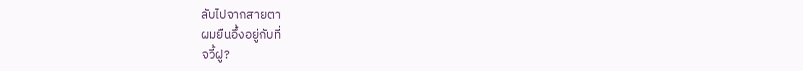ลับไปจากสายตา
ผมยืนอึ้งอยู่กับที่
จวี้ฝู?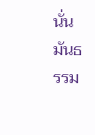นั่นมันธรรม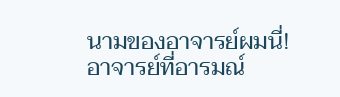นามของอาจารย์ผมนี่!
อาจารย์ที่อารมณ์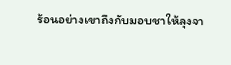ร้อนอย่างเขาถึงกับมอบชาให้ลุงจา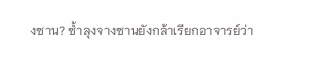งซาน? ซ้ำลุงจางซานยังกล้าเรียกอาจารย์ว่า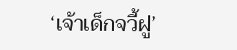‘เจ้าเด็กจวี้ฝู’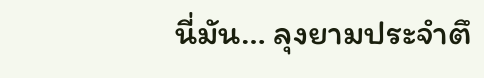นี่มัน… ลุงยามประจำตึ